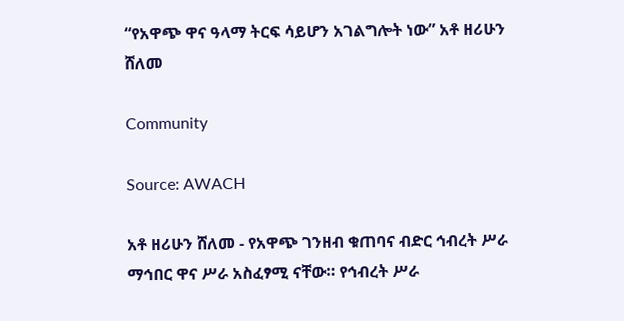“የአዋጭ ዋና ዓላማ ትርፍ ሳይሆን አገልግሎት ነው” አቶ ዘሪሁን ሸለመ

Community

Source: AWACH

አቶ ዘሪሁን ሸለመ - የአዋጭ ገንዘብ ቁጠባና ብድር ኅብረት ሥራ ማኅበር ዋና ሥራ አስፈፃሚ ናቸው። የኅብረት ሥራ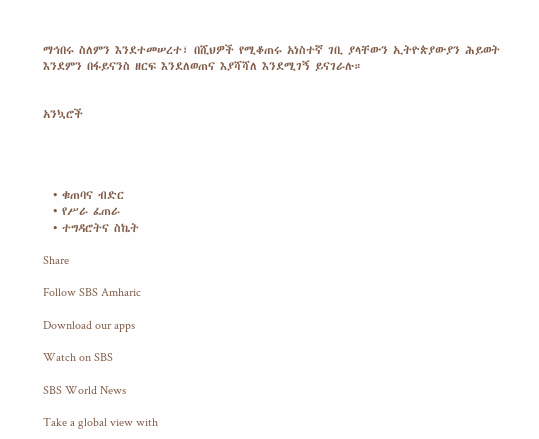ማኅበሩ ስለምን እንደተመሠረተ፣ በሺህዎች የሚቆጠሩ አነስተኛ ገቢ ያላቸውን ኢትዮጵያውያን ሕይወት እንደምን በፋይናንስ ዘርፍ እንደለወጠና እያሻሻለ እንደሚገኝ ይናገራሉ።


አንኳሮች




  • ቁጠባና ብድር
  • የሥራ ፈጠራ
  • ተግዳሮትና ስኬት

Share

Follow SBS Amharic

Download our apps

Watch on SBS

SBS World News

Take a global view with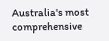Australia's most comprehensive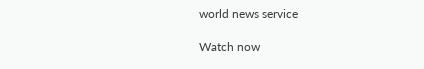world news service

Watch now